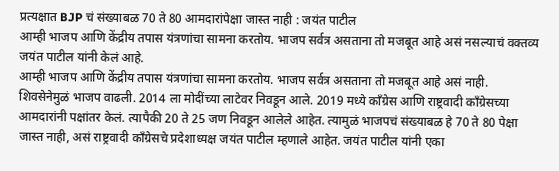प्रत्यक्षात BJP चं संख्याबळ 70 ते 80 आमदारांपेक्षा जास्त नाही : जयंत पाटील
आम्ही भाजप आणि केंद्रीय तपास यंत्रणांचा सामना करतोय. भाजप सर्वत्र असताना तो मजबूत आहे असं नसल्याचं वक्तव्य जयंत पाटील यांनी केलं आहे.
आम्ही भाजप आणि केंद्रीय तपास यंत्रणांचा सामना करतोय. भाजप सर्वत्र असताना तो मजबूत आहे असं नाही. शिवसेनेमुळं भाजप वाढली. 2014 ला मोदींच्या लाटेवर निवडून आले. 2019 मध्ये काँग्रेस आणि राष्ट्रवादी काँग्रेसच्या आमदारांनी पक्षांतर केलं. त्यापैकी 20 ते 25 जण निवडून आलेले आहेत. त्यामुळं भाजपचं संख्याबळ हे 70 ते 80 पेक्षा जास्त नाही, असं राष्ट्रवादी काँग्रेसचे प्रदेशाध्यक्ष जयंत पाटील म्हणाले आहेत. जयंत पाटील यांनी एका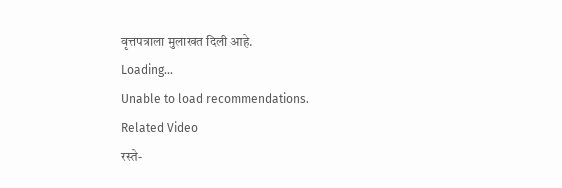वृत्तपत्राला मुलाखत दिली आहे.
Loading...
Unable to load recommendations.
Related Video
रस्ते-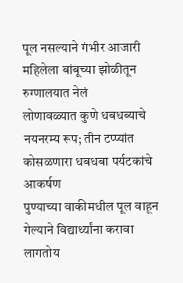पूल नसल्याने गंभीर आजारी महिलेला बांबूच्या झोळीतून रुग्णालयात नेलं
लोणावळ्यात कुणे धबधब्याचे नयनरम्य रूप; तीन टप्प्यांत कोसळणारा धबधबा पर्यटकांचे आकर्षण
पुण्याच्या वाकीमधील पूल वाहून गेल्याने विद्यार्थ्यांना करावा लागतोय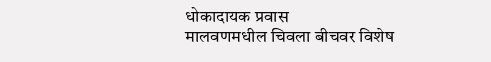धोकादायक प्रवास
मालवणमधील चिवला बीचवर विशेष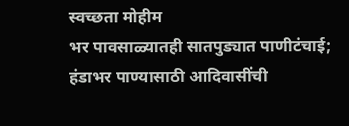स्वच्छता मोहीम
भर पावसाळ्यातही सातपुड्यात पाणीटंचाई; हंडाभर पाण्यासाठी आदिवासींची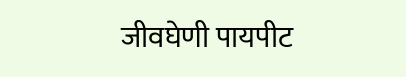जीवघेणी पायपीट